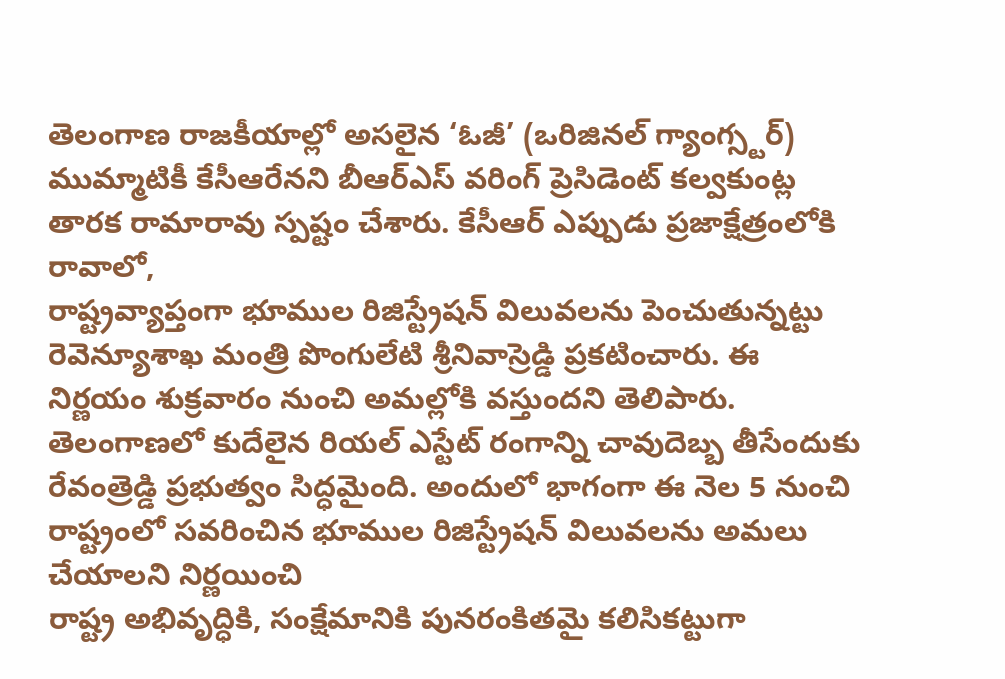తెలంగాణ రాజకీయాల్లో అసలైన ‘ఓజీ’ (ఒరిజినల్ గ్యాంగ్స్టర్) ముమ్మాటికీ కేసీఆరేనని బీఆర్ఎస్ వరింగ్ ప్రెసిడెంట్ కల్వకుంట్ల తారక రామారావు స్పష్టం చేశారు. కేసీఆర్ ఎప్పుడు ప్రజాక్షేత్రంలోకి రావాలో,
రాష్ట్రవ్యాప్తంగా భూముల రిజిస్ట్రేషన్ విలువలను పెంచుతున్నట్టు రెవెన్యూశాఖ మంత్రి పొంగులేటి శ్రీనివాస్రెడ్డి ప్రకటించారు. ఈ నిర్ణయం శుక్రవారం నుంచి అమల్లోకి వస్తుందని తెలిపారు.
తెలంగాణలో కుదేలైన రియల్ ఎస్టేట్ రంగాన్ని చావుదెబ్బ తీసేందుకు రేవంత్రెడ్డి ప్రభుత్వం సిద్ధమైంది. అందులో భాగంగా ఈ నెల 5 నుంచి రాష్ట్రంలో సవరించిన భూముల రిజిస్ట్రేషన్ విలువలను అమలు చేయాలని నిర్ణయించి
రాష్ట్ర అభివృద్ధికి, సంక్షేమానికి పునరంకితమై కలిసికట్టుగా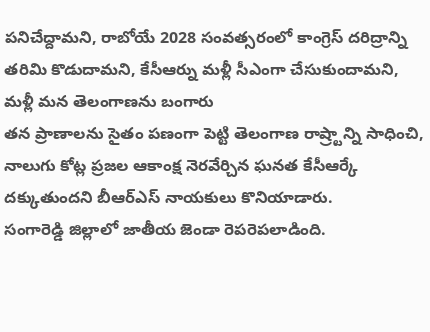పనిచేద్దామని, రాబోయే 2028 సంవత్సరంలో కాంగ్రెస్ దరిద్రాన్ని తరిమి కొడుదామని, కేసీఆర్ను మళ్లీ సీఎంగా చేసుకుందామని, మళ్లీ మన తెలంగాణను బంగారు
తన ప్రాణాలను సైతం పణంగా పెట్టి తెలంగాణ రాష్ర్టాన్ని సాధించి, నాలుగు కోట్ల ప్రజల ఆకాంక్ష నెరవేర్చిన ఘనత కేసీఆర్కే దక్కుతుందని బీఆర్ఎస్ నాయకులు కొనియాడారు.
సంగారెడ్డి జిల్లాలో జాతీయ జెండా రెపరెపలాడింది.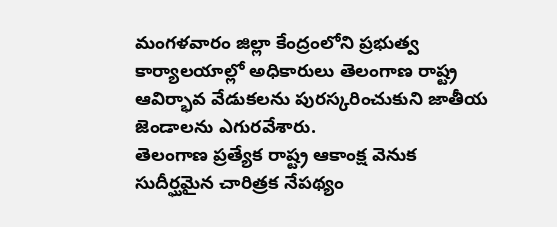మంగళవారం జిల్లా కేంద్రంలోని ప్రభుత్వ కార్యాలయాల్లో అధికారులు తెలంగాణ రాష్ట్ర ఆవిర్భావ వేడుకలను పురస్కరించుకుని జాతీయ జెండాలను ఎగురవేశారు.
తెలంగాణ ప్రత్యేక రాష్ట్ర ఆకాంక్ష వెనుక సుదీర్ఘమైన చారిత్రక నేపథ్యం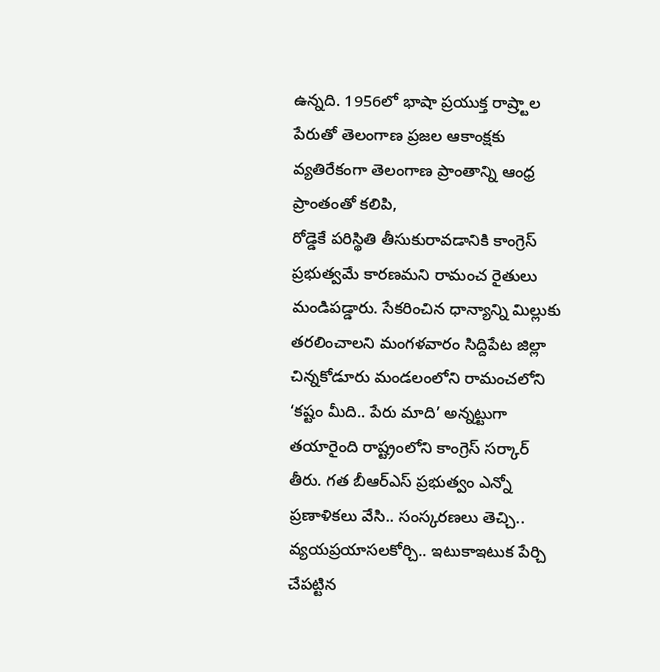ఉన్నది. 1956లో భాషా ప్రయుక్త రాష్ర్టాల పేరుతో తెలంగాణ ప్రజల ఆకాంక్షకు వ్యతిరేకంగా తెలంగాణ ప్రాంతాన్ని ఆంధ్ర ప్రాంతంతో కలిపి,
రోడ్డెకే పరిస్థితి తీసుకురావడానికి కాంగ్రెస్ ప్రభుత్వమే కారణమని రామంచ రైతులు మండిపడ్డారు. సేకరించిన ధాన్యాన్ని మిల్లుకు తరలించాలని మంగళవారం సిద్దిపేట జిల్లా చిన్నకోడూరు మండలంలోని రామంచలోని
‘కష్టం మీది.. పేరు మాది’ అన్నట్టుగా తయారైంది రాష్ట్రంలోని కాంగ్రెస్ సర్కార్ తీరు. గత బీఆర్ఎస్ ప్రభుత్వం ఎన్నో ప్రణాళికలు వేసి.. సంస్కరణలు తెచ్చి.. వ్యయప్రయాసలకోర్చి.. ఇటుకాఇటుక పేర్చి చేపట్టిన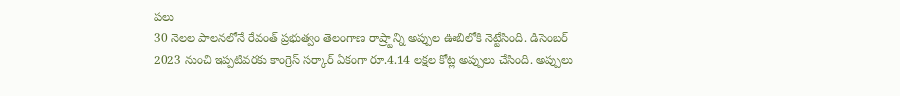పలు
30 నెలల పాలనలోనే రేవంత్ ప్రభుత్వం తెలంగాణ రాష్ర్టాన్ని అప్పుల ఊబిలోకి నెట్టేసింది. డిసెంబర్ 2023 నుంచి ఇప్పటివరకు కాంగ్రెస్ సర్కార్ ఏకంగా రూ.4.14 లక్షల కోట్ల అప్పులు చేసింది. అప్పులు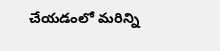చేయడంలో మరిన్ని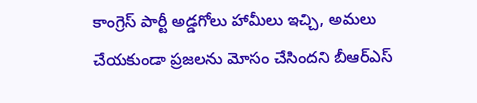కాంగ్రెస్ పార్టీ అడ్డగోలు హామీలు ఇచ్చి, అమలు చేయకుండా ప్రజలను మోసం చేసిందని బీఆర్ఎస్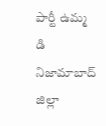పార్టీ ఉమ్మ డి నిజామాబాద్ జిల్లా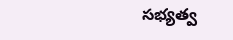సభ్యత్వ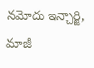నమోదు ఇన్చార్జి, మాజీ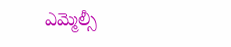ఎమ్మెల్సీ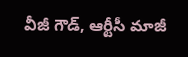వీజీ గౌడ్, ఆర్టీసీ మాజీ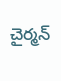చైర్మన్